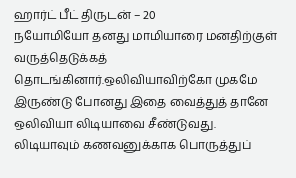ஹார்ட் பீட் திருடன் – 20
நயோமியோ தனது மாமியாரை மனதிற்குள் வருத்தெடுக்கத் தொடங்கினார்.ஒலிவியாவிற்கோ முகமே இருண்டு போனது இதை வைத்துத் தானே ஒலிவியா லிடியாவை சீண்டுவது.
லிடியாவும் கணவனுக்காக பொருத்துப்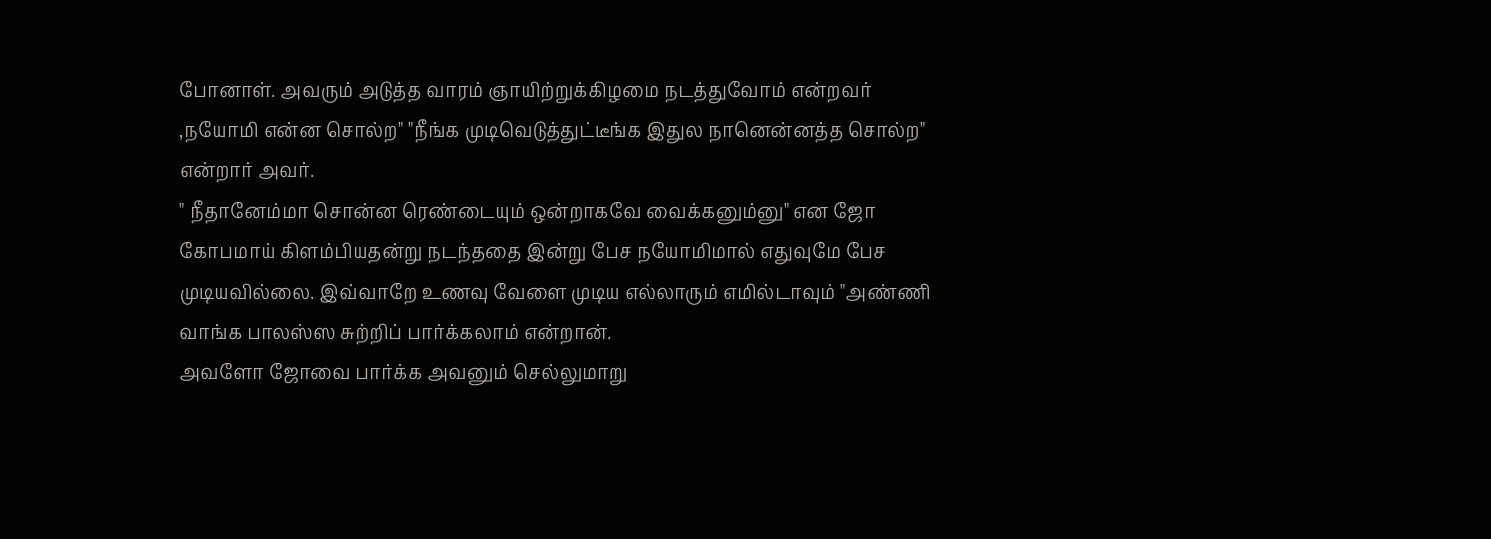போனாள். அவரும் அடுத்த வாரம் ஞாயிற்றுக்கிழமை நடத்துவோம் என்றவர் ,நயோமி என்ன சொல்ற" "நீங்க முடிவெடுத்துட்டீங்க இதுல நானென்னத்த சொல்ற" என்றார் அவர்.
" நீதானேம்மா சொன்ன ரெண்டையும் ஒன்றாகவே வைக்கனும்னு" என ஜோ கோபமாய் கிளம்பியதன்று நடந்ததை இன்று பேச நயோமிமால் எதுவுமே பேச முடியவில்லை. இவ்வாறே உணவு வேளை முடிய எல்லாரும் எமில்டாவும் "அண்ணி வாங்க பாலஸ்ஸ சுற்றிப் பார்க்கலாம் என்றான்.
அவளோ ஜோவை பார்க்க அவனும் செல்லுமாறு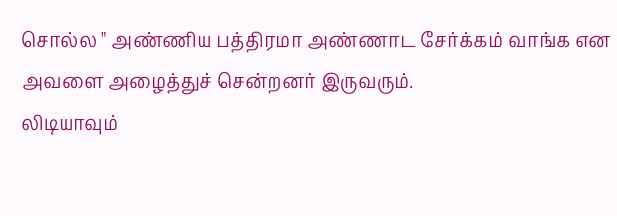சொல்ல " அண்ணிய பத்திரமா அண்ணாட சேர்க்கம் வாங்க என அவளை அழைத்துச் சென்றனர் இருவரும்.
லிடியாவும்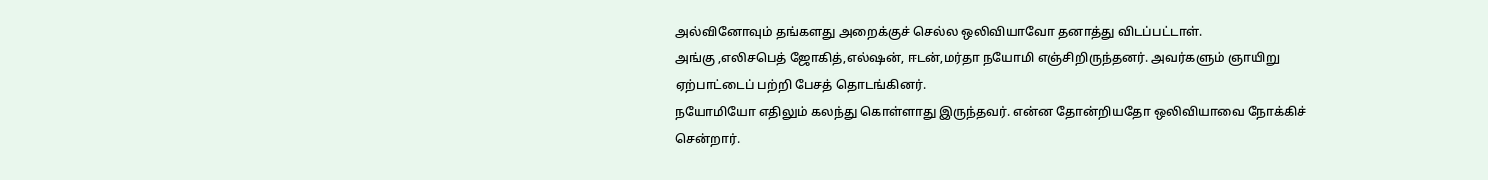அல்வினோவும் தங்களது அறைக்குச் செல்ல ஒலிவியாவோ தனாத்து விடப்பட்டாள்.
அங்கு ,எலிசபெத் ஜோகித்,எல்ஷன், ஈடன்,மர்தா நயோமி எஞ்சிறிருந்தனர். அவர்களும் ஞாயிறு ஏற்பாட்டைப் பற்றி பேசத் தொடங்கினர்.
நயோமியோ எதிலும் கலந்து கொள்ளாது இருந்தவர். என்ன தோன்றியதோ ஒலிவியாவை நோக்கிச் சென்றார்.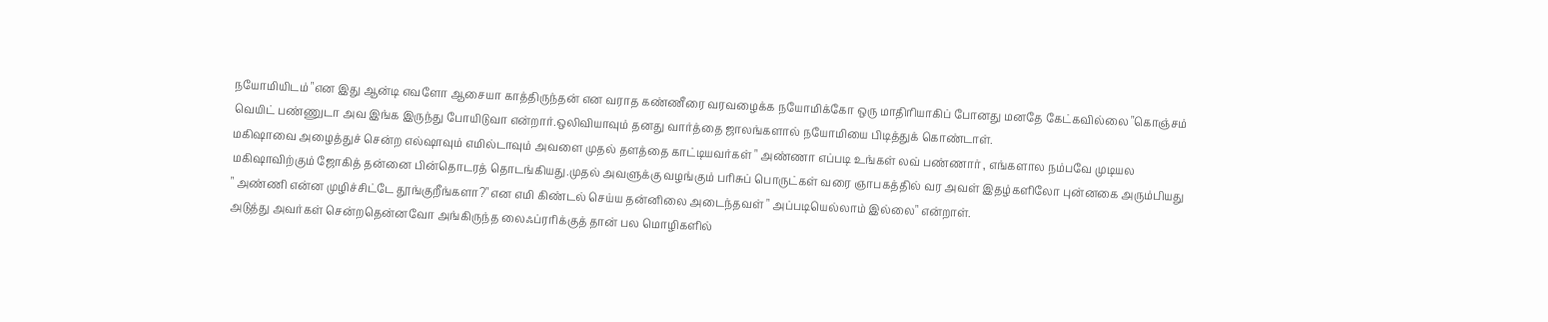நயோமியிடம் "என இது ஆன்டி எவளோ ஆசையா காத்திருந்தன் என வராத கண்ணீரை வரவழைக்க நயோமிக்கோ ஒரு மாதிரியாகிப் போனது மனதே கேட்கவில்லை "கொஞ்சம் வெயிட் பண்ணுடா அவ இங்க இருந்து போயிடுவா என்றார்.ஒலிவியாவும் தனது வார்த்தை ஜாலங்களால் நயோமியை பிடித்துக் கொண்டாள்.
மகிஷாவை அழைத்துச் சென்ற எல்ஷாவும் எமில்டாவும் அவளை முதல் தளத்தை காட்டியவர்கள் " அண்ணா எப்படி உங்கள் லவ் பண்ணார் , எங்களால நம்பவே முடியல மகிஷாவிற்கும் ஜோகித் தன்னை பின்தொடரத் தொடங்கியது.முதல் அவளுக்கு வழங்கும் பரிசுப் பொருட்கள் வரை ஞாபகத்தில் வர அவள் இதழ்களிலோ புன்னகை அரும்பியது
" அண்ணி என்ன முழிச்சிட்டே தூங்குறீங்களா?" என எமி கிண்டல் செய்ய தன்னிலை அடைந்தவள் " அப்படியெல்லாம் இல்லை" என்றாள்.
அடுத்து அவர்கள் சென்றதென்னவோ அங்கிருந்த லைஃப்ரரிக்குத் தான் பல மொழிகளில்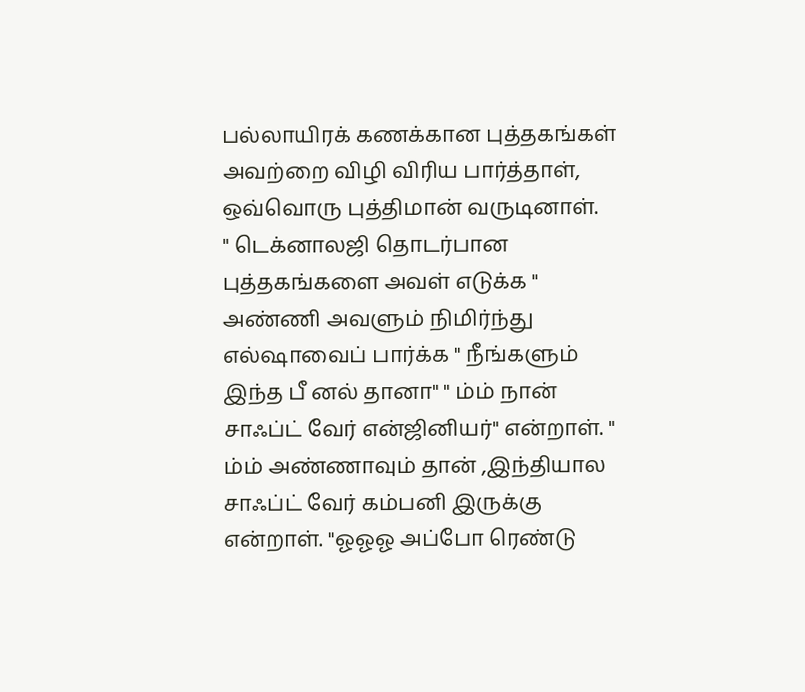பல்லாயிரக் கணக்கான புத்தகங்கள் அவற்றை விழி விரிய பார்த்தாள், ஒவ்வொரு புத்திமான் வருடினாள்.
" டெக்னாலஜி தொடர்பான புத்தகங்களை அவள் எடுக்க " அண்ணி அவளும் நிமிர்ந்து எல்ஷாவைப் பார்க்க " நீங்களும் இந்த பீ னல் தானா" " ம்ம் நான் சாஃப்ட் வேர் என்ஜினியர்" என்றாள். " ம்ம் அண்ணாவும் தான் ,இந்தியால சாஃப்ட் வேர் கம்பனி இருக்கு என்றாள். "ஓஓஓ அப்போ ரெண்டு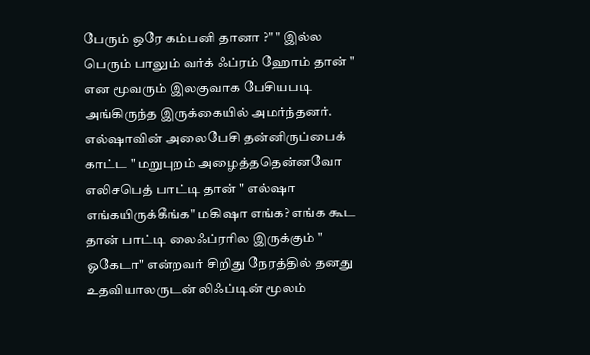பேரும் ஒரே கம்பனி தானா ?" " இல்ல பெரும் பாலும் வர்க் ஃப்ரம் ஹோம் தான் " என மூவரும் இலகுவாக பேசியபடி அங்கிருந்த இருக்கையில் அமர்ந்தனர்.
எல்ஷாவின் அலைபேசி தன்னிருப்பைக் காட்ட " மறுபுறம் அழைத்ததென்னவோ எலிசபெத் பாட்டி தான் " எல்ஷா எங்கயிருக்கீங்க" மகிஷா எங்க? எங்க கூட தான் பாட்டி லைஃப்ரரில இருக்கும் " ஓகேடா" என்றவர் சிறிது நேரத்தில் தனது உதவியாலருடன் லிஃப்டின் மூலம்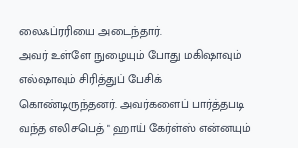லைஃப்ரரியை அடைந்தார்.
அவர் உள்ளே நுழையும் போது மகிஷாவும் எல்ஷாவும் சிரித்துப் பேசிக் கொண்டிருந்தனர். அவர்களைப் பார்த்தபடி வந்த எலிசபெத் " ஹாய் கேர்ள்ஸ் என்னயும்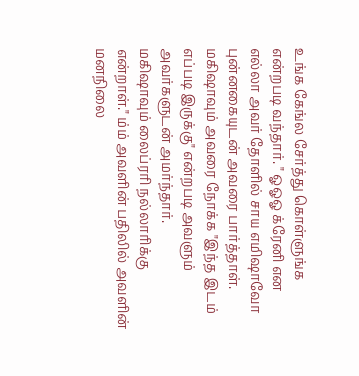உங்க கேங்ல சேர்த்து கொள்ளுங்க என்றபடி வந்தார். " ஓஓஓ க்ரேனி என எல்லா அவர் தோளில் சாய எமிஷாவோ புன்னகையுடன் அவரை பார்த்தாள். மகிஷாவும் அவரை நோக்க "இந்த இடம் எப்படி இருக்கு" என்றபடி அவளும் அவர்களுடன் அமர்ந்தார்.
மகிஷாவும் லைப்ரரி நல்லாரிக்கு என்றாள்." ம்ம் அவளின் பதிலில் அவளின் மனநிலை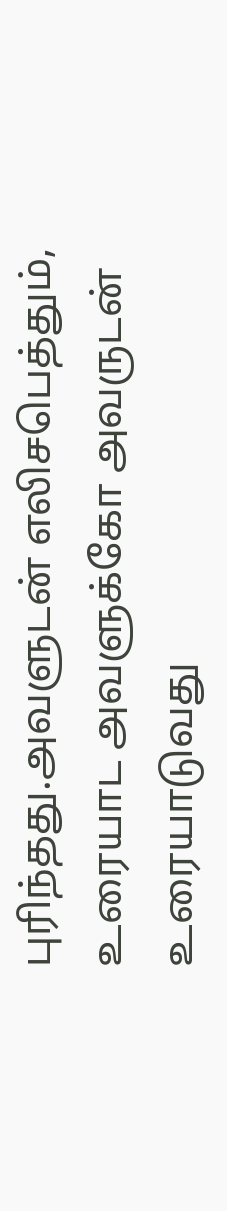புரிந்தது.அவளுடன் எலிசபெத்தும், உரையாட அவளுக்கோ அவருடன் உரையாடுவது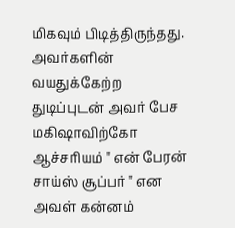மிகவும் பிடித்திருந்தது. அவர்களின் வயதுக்கேற்ற துடிப்புடன் அவர் பேச மகிஷாவிற்கோ ஆச்சரியம் " என் பேரன் சாய்ஸ் சூப்பர் " என அவள் கன்னம்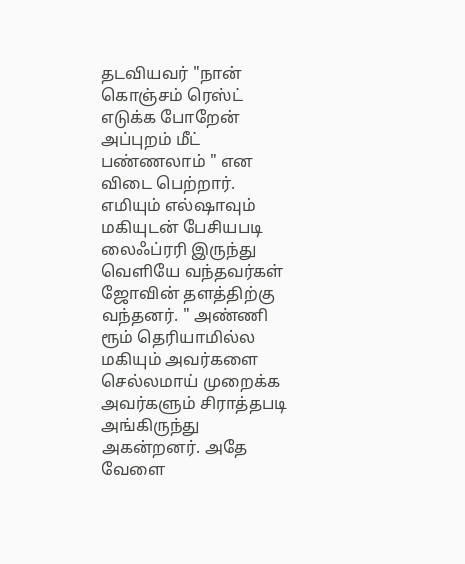தடவியவர் "நான் கொஞ்சம் ரெஸ்ட் எடுக்க போறேன் அப்புறம் மீட் பண்ணலாம் " என விடை பெற்றார்.
எமியும் எல்ஷாவும் மகியுடன் பேசியபடி லைஃப்ரரி இருந்து வெளியே வந்தவர்கள் ஜோவின் தளத்திற்கு வந்தனர். " அண்ணி ரூம் தெரியாமில்ல மகியும் அவர்களை செல்லமாய் முறைக்க அவர்களும் சிராத்தபடி அங்கிருந்து அகன்றனர். அதே வேளை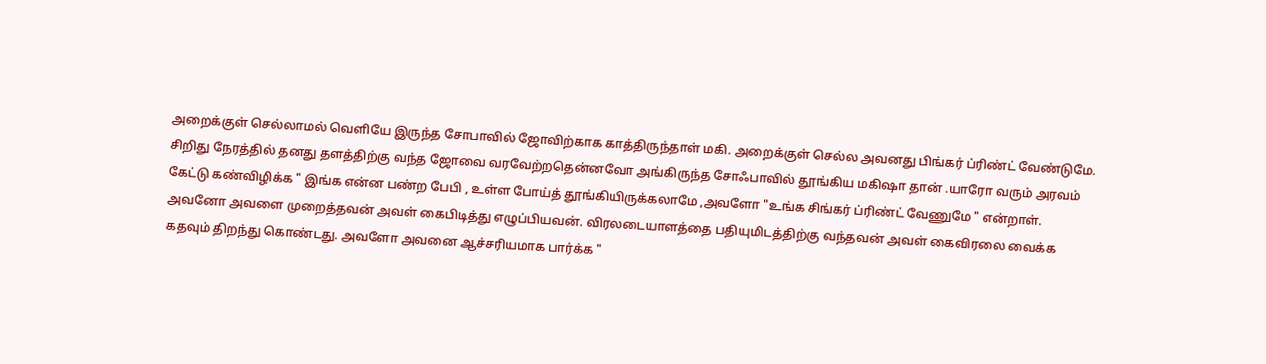அறைக்குள் செல்லாமல் வெளியே இருந்த சோபாவில் ஜோவிற்காக காத்திருந்தாள் மகி. அறைக்குள் செல்ல அவனது பிங்கர் ப்ரிண்ட் வேண்டுமே.
சிறிது நேரத்தில் தனது தளத்திற்கு வந்த ஜோவை வரவேற்றதென்னவோ அங்கிருந்த சோஃபாவில் தூங்கிய மகிஷா தான் .யாரோ வரும் அரவம் கேட்டு கண்விழிக்க " இங்க என்ன பண்ற பேபி , உள்ள போய்த் தூங்கியிருக்கலாமே ,அவளோ "உங்க சிங்கர் ப்ரிண்ட் வேணுமே " என்றாள். அவனோ அவளை முறைத்தவன் அவள் கைபிடித்து எழுப்பியவன். விரலடையாளத்தை பதியுமிடத்திற்கு வந்தவன் அவள் கைவிரலை வைக்க கதவும் திறந்து கொண்டது. அவளோ அவனை ஆச்சரியமாக பார்க்க "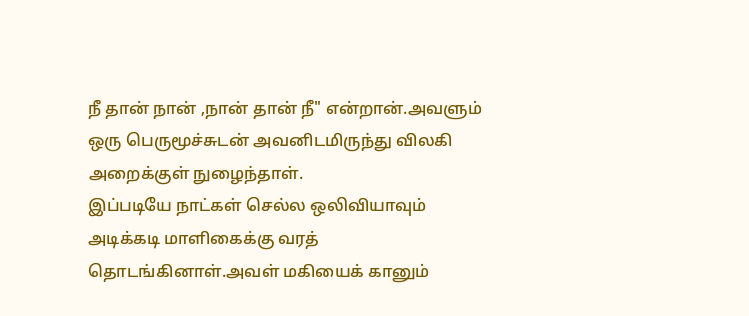நீ தான் நான் ,நான் தான் நீ" என்றான்.அவளும் ஒரு பெருமூச்சுடன் அவனிடமிருந்து விலகி அறைக்குள் நுழைந்தாள்.
இப்படியே நாட்கள் செல்ல ஒலிவியாவும் அடிக்கடி மாளிகைக்கு வரத் தொடங்கினாள்.அவள் மகியைக் கானும்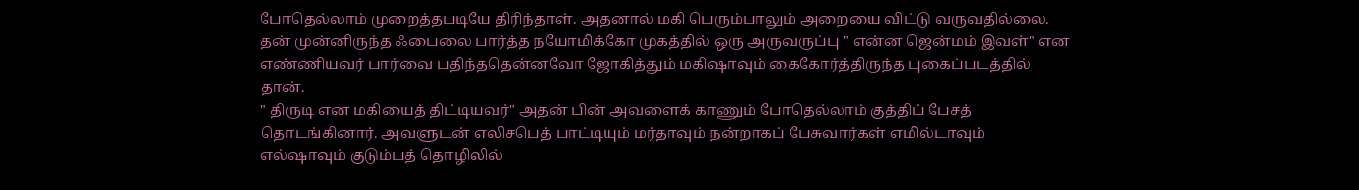போதெல்லாம் முறைத்தபடியே திரிந்தாள். அதனால் மகி பெரும்பாலும் அறையை விட்டு வருவதில்லை.
தன் முன்னிருந்த ஃபைலை பார்த்த நயோமிக்கோ முகத்தில் ஒரு அருவருப்பு " என்ன ஜென்மம் இவள்" என எண்ணியவர் பார்வை பதிந்ததென்னவோ ஜோகித்தும் மகிஷாவும் கைகோர்த்திருந்த புகைப்படத்தில் தான்.
" திருடி என மகியைத் திட்டியவர்" அதன் பின் அவளைக் காணும் போதெல்லாம் குத்திப் பேசத் தொடங்கினார். அவளுடன் எலிசபெத் பாட்டியும் மர்தாவும் நன்றாகப் பேசுவார்கள் எமில்டாவும் எல்ஷாவும் குடும்பத் தொழிலில்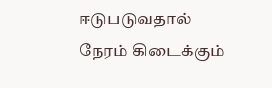ஈடுபடுவதால் நேரம் கிடைக்கும்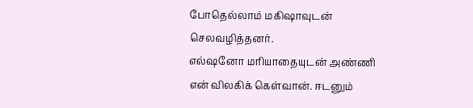போதெல்லாம் மகிஷாவுடன் செலவழித்தனர்.
எல்ஷனோ மரியாதையுடன் அண்ணி என் விலகிக் கெள்வான். ஈடனும்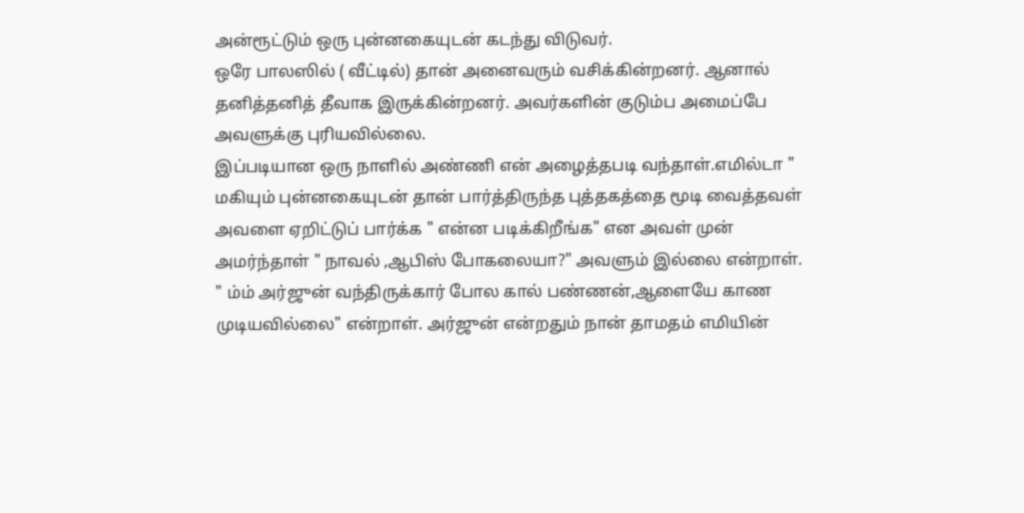அன்ரூட்டும் ஒரு புன்னகையுடன் கடந்து விடுவர்.
ஒரே பாலஸில் ( வீட்டில்) தான் அனைவரும் வசிக்கின்றனர். ஆனால் தனித்தனித் தீவாக இருக்கின்றனர். அவர்களின் குடும்ப அமைப்பே அவளுக்கு புரியவில்லை.
இப்படியான ஒரு நாளில் அண்ணி என் அழைத்தபடி வந்தாள்.எமில்டா " மகியும் புன்னகையுடன் தான் பார்த்திருந்த புத்தகத்தை மூடி வைத்தவள் அவளை ஏறிட்டுப் பார்க்க " என்ன படிக்கிறீங்க" என அவள் முன் அமர்ந்தாள் " நாவல் ,ஆபிஸ் போகலையா?" அவளும் இல்லை என்றாள்.
" ம்ம் அர்ஜுன் வந்திருக்கார் போல கால் பண்ணன்,ஆளையே காண முடியவில்லை" என்றாள். அர்ஜுன் என்றதும் நான் தாமதம் எமியின்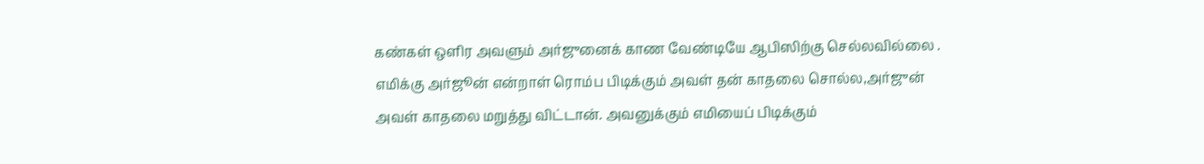கண்கள் ஒளிர அவளும் அர்ஜுனைக் காண வேண்டியே ஆபிஸிற்கு செல்லவில்லை .
எமிக்கு அர்ஜூன் என்றாள் ரொம்ப பிடிக்கும் அவள் தன் காதலை சொல்ல,அர்ஜுன் அவள் காதலை மறுத்து விட்டான். அவனுக்கும் எமியைப் பிடிக்கும்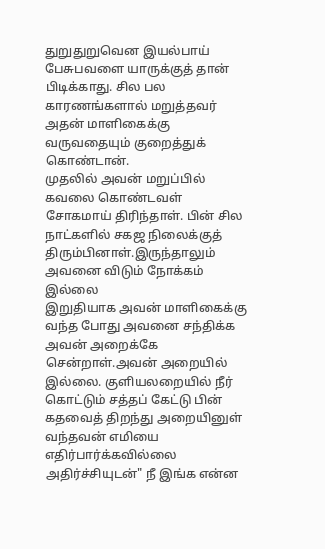துறுதுறுவென இயல்பாய் பேசுபவளை யாருக்குத் தான் பிடிக்காது. சில பல காரணங்களால் மறுத்தவர் அதன் மாளிகைக்கு வருவதையும் குறைத்துக் கொண்டான்.
முதலில் அவன் மறுப்பில் கவலை கொண்டவள் சோகமாய் திரிந்தாள். பின் சில நாட்களில் சகஜ நிலைக்குத் திரும்பினாள்.இருந்தாலும் அவனை விடும் நோக்கம் இல்லை
இறுதியாக அவன் மாளிகைக்கு வந்த போது அவனை சந்திக்க அவன் அறைக்கே சென்றாள்.அவன் அறையில் இல்லை. குளியலறையில் நீர் கொட்டும் சத்தப் கேட்டு பின் கதவைத் திறந்து அறையினுள் வந்தவன் எமியை எதிர்பார்க்கவில்லை அதிர்ச்சியுடன்" நீ இங்க என்ன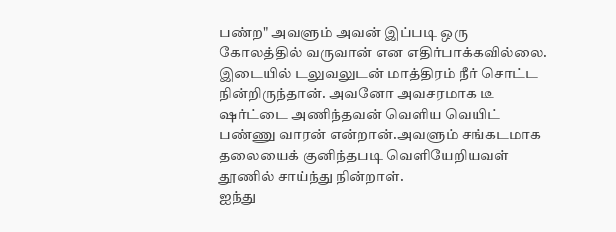பண்ற" அவளும் அவன் இப்படி ஒரு கோலத்தில் வருவான் என எதிர்பாக்கவில்லை.
இடையில் டலுவலுடன் மாத்திரம் நீர் சொட்ட நின்றிருந்தான். அவனோ அவசரமாக டீ ஷர்ட்டை அணிந்தவன் வெளிய வெயிட் பண்ணு வாரன் என்றான்.அவளும் சங்கடமாக தலையைக் குனிந்தபடி வெளியேறியவள் தூணில் சாய்ந்து நின்றாள்.
ஐந்து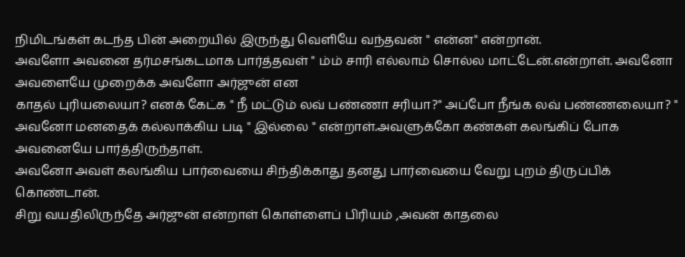நிமிடங்கள் கடந்த பின் அறையில் இருந்து வெளியே வந்தவன் " என்ன" என்றான்.
அவளோ அவனை தர்மசங்கடமாக பார்த்தவள் " ம்ம் சாரி எல்லாம் சொல்ல மாட்டேன்.என்றாள். அவனோ அவளையே முறைக்க அவளோ அர்ஜுன் என
காதல் புரியலையா? எனக் கேட்க " நீ மட்டும் லவ் பண்ணா சரியா?" அப்போ நீங்க லவ் பண்ணலையா? " அவனோ மனதைக் கல்லாக்கிய படி " இல்லை " என்றாள்.அவளுக்கோ கண்கள் கலங்கிப் போக அவனையே பார்த்திருந்தாள்.
அவனோ அவள் கலங்கிய பார்வையை சிந்திக்காது தனது பார்வையை வேறு புறம் திருப்பிக் கொண்டான்.
சிறு வயதிலிருந்தே அர்ஜுன் என்றாள் கொள்ளைப் பிரியம் ,அவன் காதலை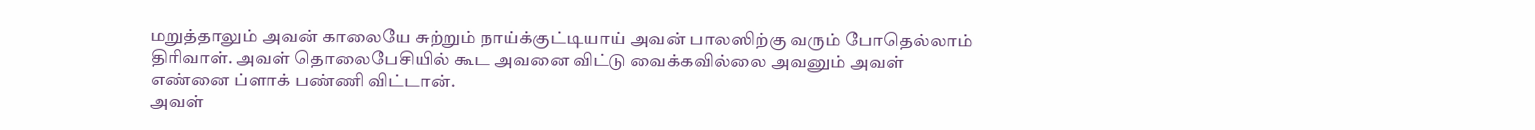மறுத்தாலும் அவன் காலையே சுற்றும் நாய்க்குட்டியாய் அவன் பாலஸிற்கு வரும் போதெல்லாம் திரிவாள். அவள் தொலைபேசியில் கூட அவனை விட்டு வைக்கவில்லை அவனும் அவள் எண்னை ப்ளாக் பண்ணி விட்டான்.
அவள்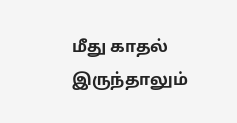மீது காதல் இருந்தாலும்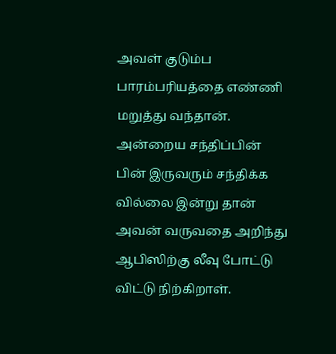அவள் குடும்ப பாரம்பரியத்தை எண்ணி மறுத்து வந்தான்.
அன்றைய சந்திப்பின் பின் இருவரும் சந்திக்க வில்லை இன்று தான் அவன் வருவதை அறிந்து ஆபிஸிற்கு லீவு போட்டு விட்டு நிற்கிறாள்.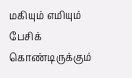மகியும் எமியும் பேசிக் கொண்டிருக்கும்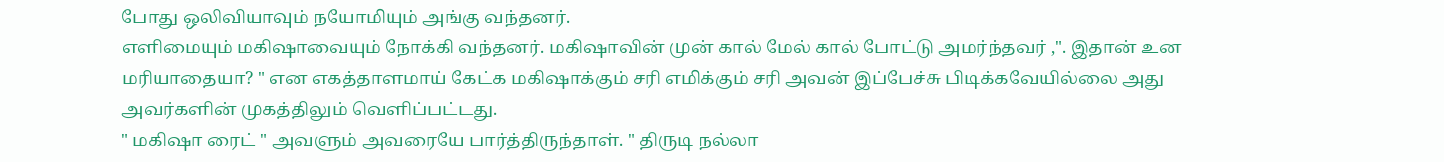போது ஒலிவியாவும் நயோமியும் அங்கு வந்தனர்.
எளிமையும் மகிஷாவையும் நோக்கி வந்தனர். மகிஷாவின் முன் கால் மேல் கால் போட்டு அமர்ந்தவர் ,". இதான் உன மரியாதையா? " என எகத்தாளமாய் கேட்க மகிஷாக்கும் சரி எமிக்கும் சரி அவன் இப்பேச்சு பிடிக்கவேயில்லை அது அவர்களின் முகத்திலும் வெளிப்பட்டது.
" மகிஷா ரைட் " அவளும் அவரையே பார்த்திருந்தாள். " திருடி நல்லா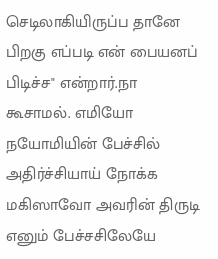செடிலாகியிருப்ப தானே பிறகு எப்படி என் பையனப் பிடிச்ச" என்றார்.நா கூசாமல். எமியோ நயோமியின் பேச்சில் அதிர்ச்சியாய் நோக்க மகிஸாவோ அவரின் திருடி எனும் பேச்சசிலேயே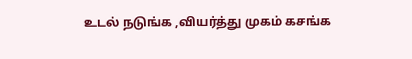உடல் நடுங்க ,வியர்த்து முகம் கசங்க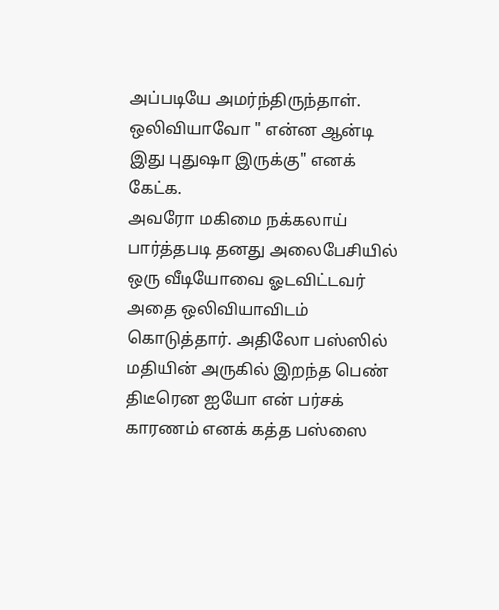அப்படியே அமர்ந்திருந்தாள். ஒலிவியாவோ " என்ன ஆன்டி இது புதுஷா இருக்கு" எனக் கேட்க.
அவரோ மகிமை நக்கலாய் பார்த்தபடி தனது அலைபேசியில் ஒரு வீடியோவை ஓடவிட்டவர் அதை ஒலிவியாவிடம் கொடுத்தார். அதிலோ பஸ்ஸில் மதியின் அருகில் இறந்த பெண் திடீரென ஐயோ என் பர்சக் காரணம் எனக் கத்த பஸ்ஸை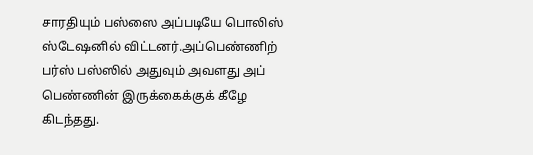சாரதியும் பஸ்ஸை அப்படியே பொலிஸ் ஸ்டேஷனில் விட்டனர்.அப்பெண்ணிற் பர்ஸ் பஸ்ஸில் அதுவும் அவளது அப் பெண்ணின் இருக்கைக்குக் கீழே கிடந்தது.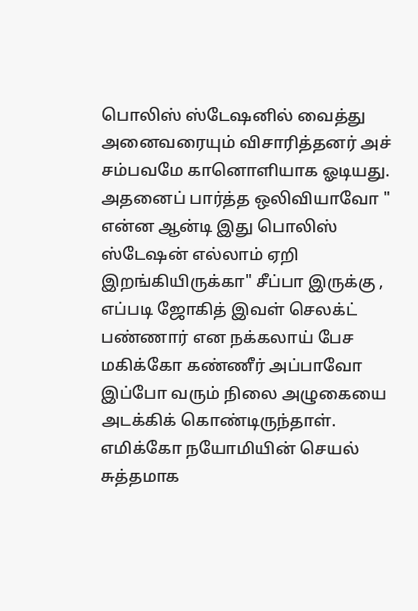பொலிஸ் ஸ்டேஷனில் வைத்து அனைவரையும் விசாரித்தனர் அச் சம்பவமே கானொளியாக ஓடியது. அதனைப் பார்த்த ஒலிவியாவோ " என்ன ஆன்டி இது பொலிஸ் ஸ்டேஷன் எல்லாம் ஏறி இறங்கியிருக்கா" சீப்பா இருக்கு , எப்படி ஜோகித் இவள் செலக்ட் பண்ணார் என நக்கலாய் பேச மகிக்கோ கண்ணீர் அப்பாவோ இப்போ வரும் நிலை அழுகையை அடக்கிக் கொண்டிருந்தாள்.
எமிக்கோ நயோமியின் செயல் சுத்தமாக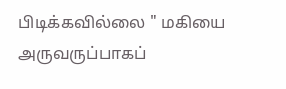பிடிக்கவில்லை " மகியை அருவருப்பாகப்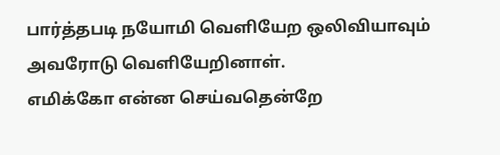பார்த்தபடி நயோமி வெளியேற ஒலிவியாவும் அவரோடு வெளியேறினாள்.
எமிக்கோ என்ன செய்வதென்றே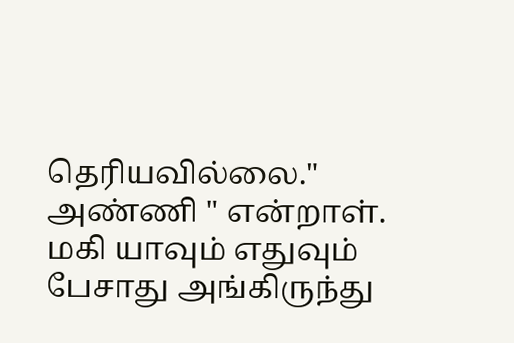தெரியவில்லை." அண்ணி " என்றாள். மகி யாவும் எதுவும் பேசாது அங்கிருந்து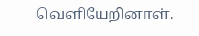வெளியேறினாள்.